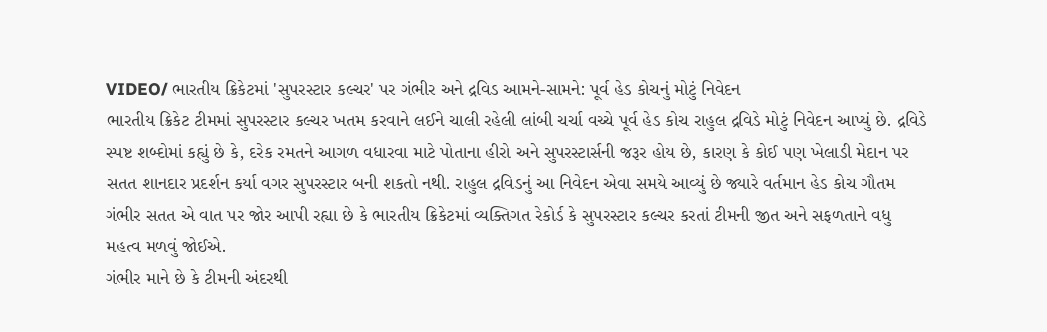VIDEO/ ભારતીય ક્રિકેટમાં 'સુપરસ્ટાર કલ્ચર' પર ગંભીર અને દ્રવિડ આમને-સામને: પૂર્વ હેડ કોચનું મોટું નિવેદન
ભારતીય ક્રિકેટ ટીમમાં સુપરસ્ટાર કલ્ચર ખતમ કરવાને લઈને ચાલી રહેલી લાંબી ચર્ચા વચ્ચે પૂર્વ હેડ કોચ રાહુલ દ્રવિડે મોટું નિવેદન આપ્યું છે. દ્રવિડે સ્પષ્ટ શબ્દોમાં કહ્યું છે કે, દરેક રમતને આગળ વધારવા માટે પોતાના હીરો અને સુપરસ્ટાર્સની જરૂર હોય છે, કારણ કે કોઈ પણ ખેલાડી મેદાન પર સતત શાનદાર પ્રદર્શન કર્યા વગર સુપરસ્ટાર બની શકતો નથી. રાહુલ દ્રવિડનું આ નિવેદન એવા સમયે આવ્યું છે જ્યારે વર્તમાન હેડ કોચ ગૌતમ ગંભીર સતત એ વાત પર જોર આપી રહ્યા છે કે ભારતીય ક્રિકેટમાં વ્યક્તિગત રેકોર્ડ કે સુપરસ્ટાર કલ્ચર કરતાં ટીમની જીત અને સફળતાને વધુ મહત્વ મળવું જોઈએ.
ગંભીર માને છે કે ટીમની અંદરથી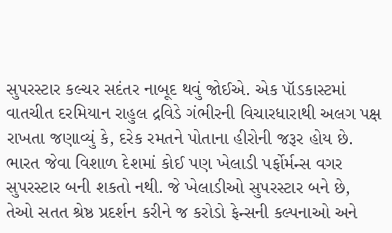સુપરસ્ટાર કલ્ચર સદંતર નાબૂદ થવું જોઈએ. એક પૉડકાસ્ટમાં વાતચીત દરમિયાન રાહુલ દ્રવિડે ગંભીરની વિચારધારાથી અલગ પક્ષ રાખતા જણાવ્યું કે, દરેક રમતને પોતાના હીરોની જરૂર હોય છે. ભારત જેવા વિશાળ દેશમાં કોઈ પણ ખેલાડી પર્ફોર્મન્સ વગર સુપરસ્ટાર બની શકતો નથી. જે ખેલાડીઓ સુપરસ્ટાર બને છે, તેઓ સતત શ્રેષ્ઠ પ્રદર્શન કરીને જ કરોડો ફેન્સની કલ્પનાઓ અને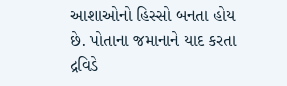આશાઓનો હિસ્સો બનતા હોય છે. પોતાના જમાનાને યાદ કરતા દ્રવિડે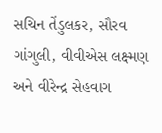સચિન તેંડુલકર, સૌરવ ગાંગુલી, વીવીએસ લક્ષ્મણ અને વીરેન્દ્ર સેહવાગ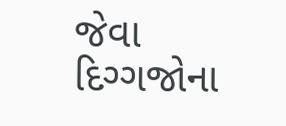જેવા દિગ્ગજોના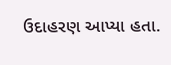ઉદાહરણ આપ્યા હતા.